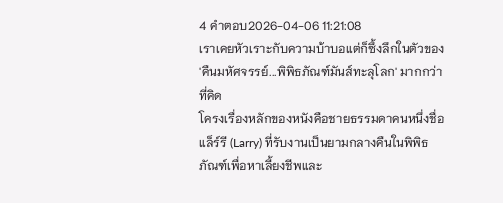4 คำตอบ2026-04-06 11:21:08
เราเคยหัวเราะกับความบ้าบอแต่ก็ซึ้งลึกในตัวของ 'คืนมหัศจรรย์...พิพิธภัณฑ์มันส์ทะลุโลก' มากกว่าที่คิด
โครงเรื่องหลักของหนังคือชายธรรมดาคนหนึ่งชื่อแล็ร์รี (Larry) ที่รับงานเป็นยามกลางคืนในพิพิธภัณฑ์เพื่อหาเลี้ยงชีพและ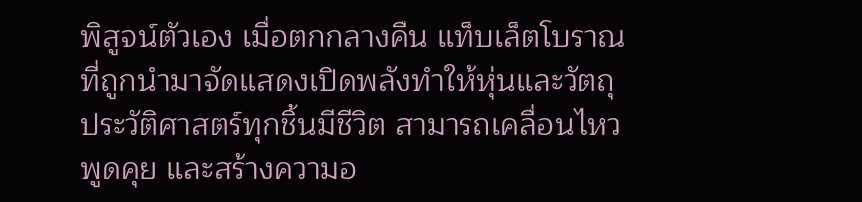พิสูจน์ตัวเอง เมื่อตกกลางคืน แท็บเล็ตโบราณที่ถูกนำมาจัดแสดงเปิดพลังทำให้หุ่นและวัตถุประวัติศาสตร์ทุกชิ้นมีชีวิต สามารถเคลื่อนไหว พูดคุย และสร้างความอ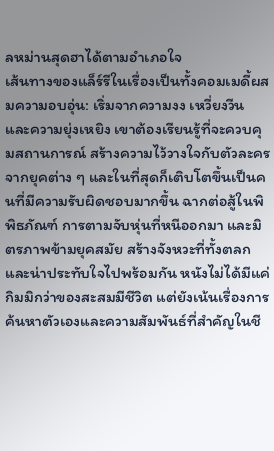ลหม่านสุดฮาได้ตามอำเภอใจ
เส้นทางของแล็ร์รีในเรื่องเป็นทั้งคอมเมดี้ผสมความอบอุ่น: เริ่มจากความงง เหวี่ยงวีน และความยุ่งเหยิง เขาต้องเรียนรู้ที่จะควบคุมสถานการณ์ สร้างความไว้วางใจกับตัวละครจากยุคต่าง ๆ และในที่สุดก็เติบโตขึ้นเป็นคนที่มีความรับผิดชอบมากขึ้น ฉากต่อสู้ในพิพิธภัณฑ์ การตามจับหุ่นที่หนีออกมา และมิตรภาพข้ามยุคสมัย สร้างจังหวะที่ทั้งตลกและน่าประทับใจไปพร้อมกัน หนังไม่ได้มีแค่กิมมิกว่าของสะสมมีชีวิต แต่ยังเน้นเรื่องการค้นหาตัวเองและความสัมพันธ์ที่สำคัญในชี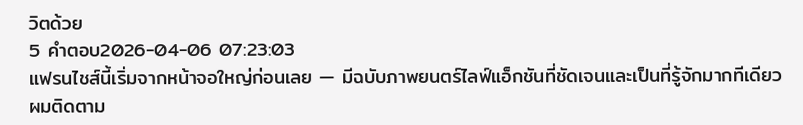วิตด้วย
5 คำตอบ2026-04-06 07:23:03
แฟรนไชส์นี้เริ่มจากหน้าจอใหญ่ก่อนเลย — มีฉบับภาพยนตร์ไลฟ์แอ็กชันที่ชัดเจนและเป็นที่รู้จักมากทีเดียว
ผมติดตาม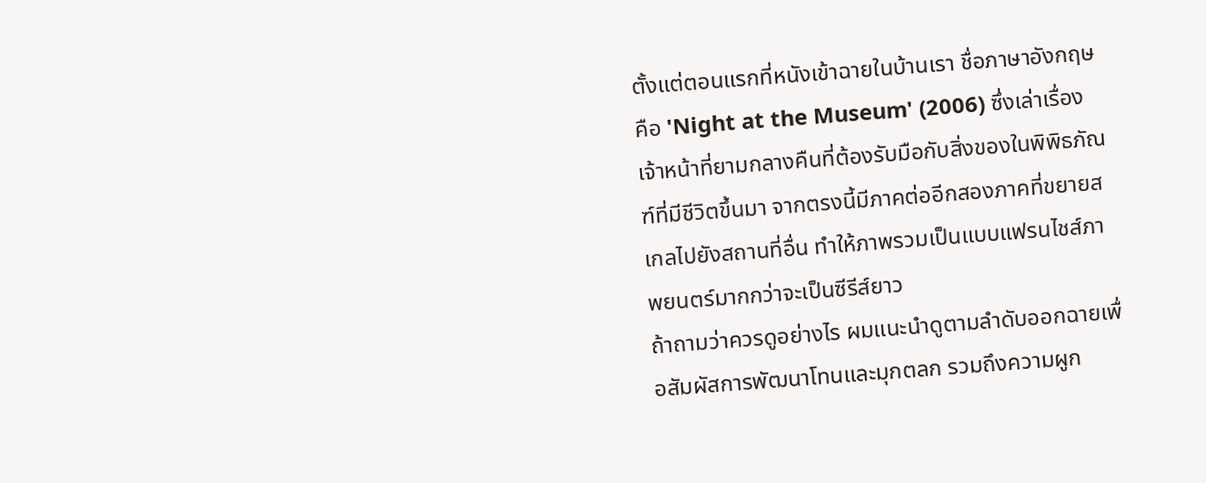ตั้งแต่ตอนแรกที่หนังเข้าฉายในบ้านเรา ชื่อภาษาอังกฤษคือ 'Night at the Museum' (2006) ซึ่งเล่าเรื่องเจ้าหน้าที่ยามกลางคืนที่ต้องรับมือกับสิ่งของในพิพิธภัณฑ์ที่มีชีวิตขึ้นมา จากตรงนี้มีภาคต่ออีกสองภาคที่ขยายสเกลไปยังสถานที่อื่น ทำให้ภาพรวมเป็นแบบแฟรนไชส์ภาพยนตร์มากกว่าจะเป็นซีรีส์ยาว
ถ้าถามว่าควรดูอย่างไร ผมแนะนำดูตามลำดับออกฉายเพื่อสัมผัสการพัฒนาโทนและมุกตลก รวมถึงความผูก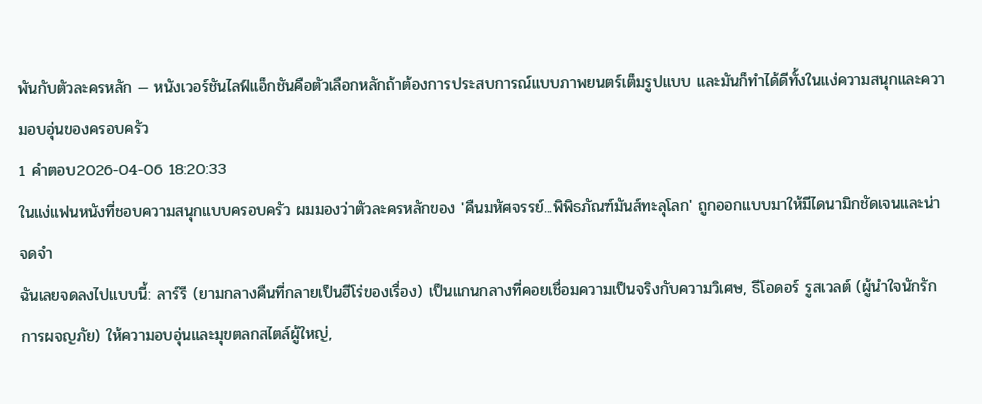พันกับตัวละครหลัก — หนังเวอร์ชันไลฟ์แอ็กชันคือตัวเลือกหลักถ้าต้องการประสบการณ์แบบภาพยนตร์เต็มรูปแบบ และมันก็ทำได้ดีทั้งในแง่ความสนุกและความอบอุ่นของครอบครัว
1 คำตอบ2026-04-06 18:20:33
ในแง่แฟนหนังที่ชอบความสนุกแบบครอบครัว ผมมองว่าตัวละครหลักของ 'คืนมหัศจรรย์...พิพิธภัณฑ์มันส์ทะลุโลก' ถูกออกแบบมาให้มีไดนามิกชัดเจนและน่าจดจำ
ฉันเลยจดลงไปแบบนี้: ลาร์รี (ยามกลางคืนที่กลายเป็นฮีโร่ของเรื่อง) เป็นแกนกลางที่คอยเชื่อมความเป็นจริงกับความวิเศษ, ธีโอดอร์ รูสเวลต์ (ผู้นำใจนักรักการผจญภัย) ให้ความอบอุ่นและมุขตลกสไตล์ผู้ใหญ่,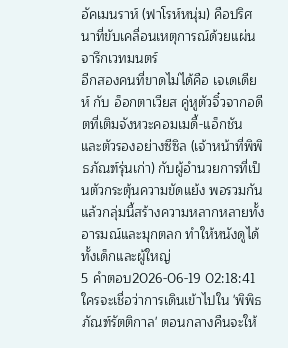อัคเมนราห์ (ฟาโรห์หนุ่ม) คือปริศนาที่ขับเคลื่อนเหตุการณ์ด้วยแผ่นจารึกเวทมนตร์
อีกสองคนที่ขาดไม่ได้คือ เจเดเดียห์ กับ อ็อกตาเวียส คู่หูตัวจิ๋วจากอดีตที่เติมจังหวะคอมเมดี้-แอ็กชัน และตัวรองอย่างซีซิล (เจ้าหน้าที่พิพิธภัณฑ์รุ่นเก่า) กับผู้อำนวยการที่เป็นตัวกระตุ้นความขัดแย้ง พอรวมกันแล้วกลุ่มนี้สร้างความหลากหลายทั้งอารมณ์และมุกตลก ทำให้หนังดูได้ทั้งเด็กและผู้ใหญ่
5 คำตอบ2026-06-19 02:18:41
ใครจะเชื่อว่าการเดินเข้าไปใน 'พิพิธภัณฑ์รัตติกาล' ตอนกลางคืนจะให้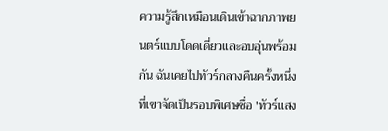ความรู้สึกเหมือนเดินเข้าฉากภาพยนตร์แบบโดดเดี่ยวและอบอุ่นพร้อมกัน ฉันเคยไปทัวร์กลางคืนครั้งหนึ่งที่เขาจัดเป็นรอบพิเศษชื่อ 'ทัวร์แสง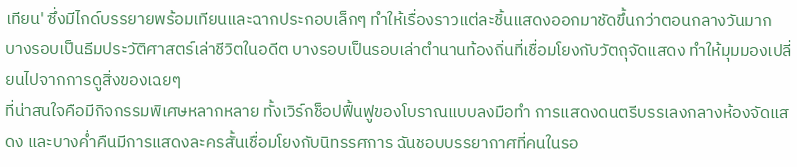เทียน' ซึ่งมีไกด์บรรยายพร้อมเทียนและฉากประกอบเล็กๆ ทำให้เรื่องราวแต่ละชิ้นแสดงออกมาชัดขึ้นกว่าตอนกลางวันมาก บางรอบเป็นธีมประวัติศาสตร์เล่าชีวิตในอดีต บางรอบเป็นรอบเล่าตำนานท้องถิ่นที่เชื่อมโยงกับวัตถุจัดแสดง ทำให้มุมมองเปลี่ยนไปจากการดูสิ่งของเฉยๆ
ที่น่าสนใจคือมีกิจกรรมพิเศษหลากหลาย ทั้งเวิร์กช็อปฟื้นฟูของโบราณแบบลงมือทำ การแสดงดนตรีบรรเลงกลางห้องจัดแสดง และบางค่ำคืนมีการแสดงละครสั้นเชื่อมโยงกับนิทรรศการ ฉันชอบบรรยากาศที่คนในรอ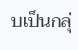บเป็นกลุ่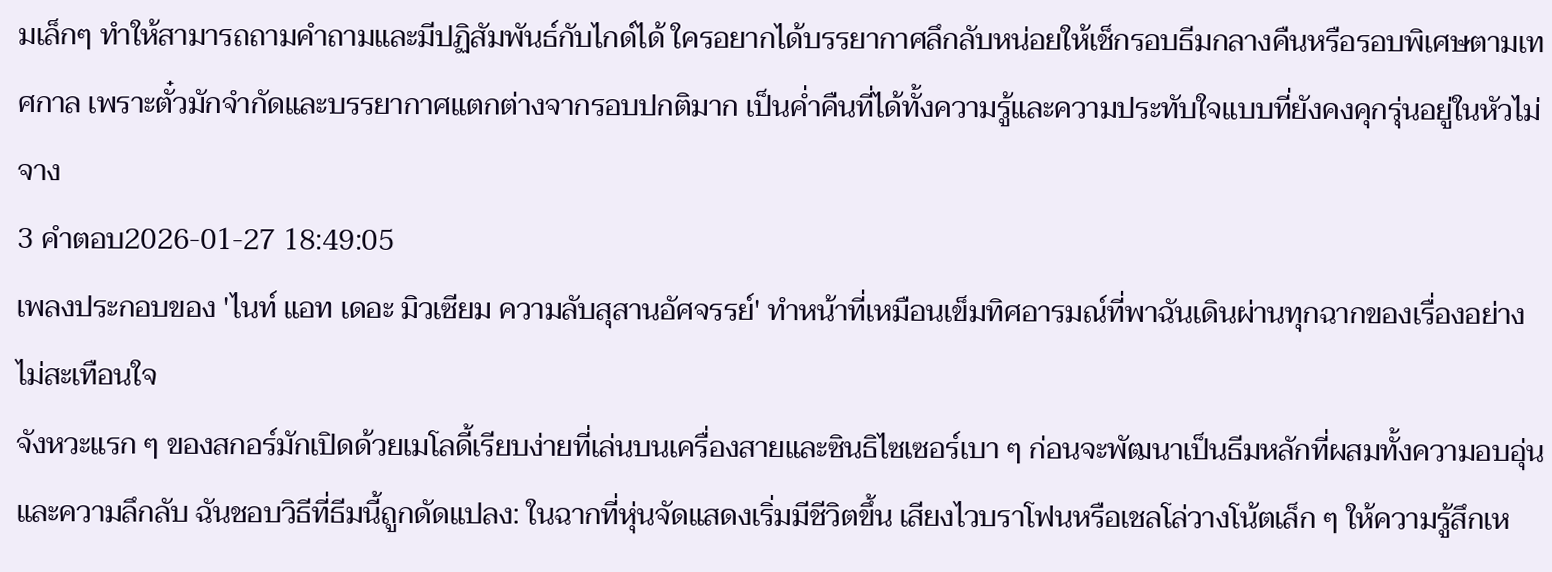มเล็กๆ ทำให้สามารถถามคำถามและมีปฏิสัมพันธ์กับไกด์ได้ ใครอยากได้บรรยากาศลึกลับหน่อยให้เช็กรอบธีมกลางคืนหรือรอบพิเศษตามเทศกาล เพราะตั๋วมักจำกัดและบรรยากาศแตกต่างจากรอบปกติมาก เป็นค่ำคืนที่ได้ทั้งความรู้และความประทับใจแบบที่ยังคงคุกรุ่นอยู่ในหัวไม่จาง
3 คำตอบ2026-01-27 18:49:05
เพลงประกอบของ 'ไนท์ แอท เดอะ มิวเซียม ความลับสุสานอัศจรรย์' ทำหน้าที่เหมือนเข็มทิศอารมณ์ที่พาฉันเดินผ่านทุกฉากของเรื่องอย่างไม่สะเทือนใจ
จังหวะแรก ๆ ของสกอร์มักเปิดด้วยเมโลดี้เรียบง่ายที่เล่นบนเครื่องสายและซินธิไซเซอร์เบา ๆ ก่อนจะพัฒนาเป็นธีมหลักที่ผสมทั้งความอบอุ่นและความลึกลับ ฉันชอบวิธีที่ธีมนี้ถูกดัดแปลง: ในฉากที่หุ่นจัดแสดงเริ่มมีชีวิตขึ้น เสียงไวบราโฟนหรือเชลโล่วางโน้ตเล็ก ๆ ให้ความรู้สึกเห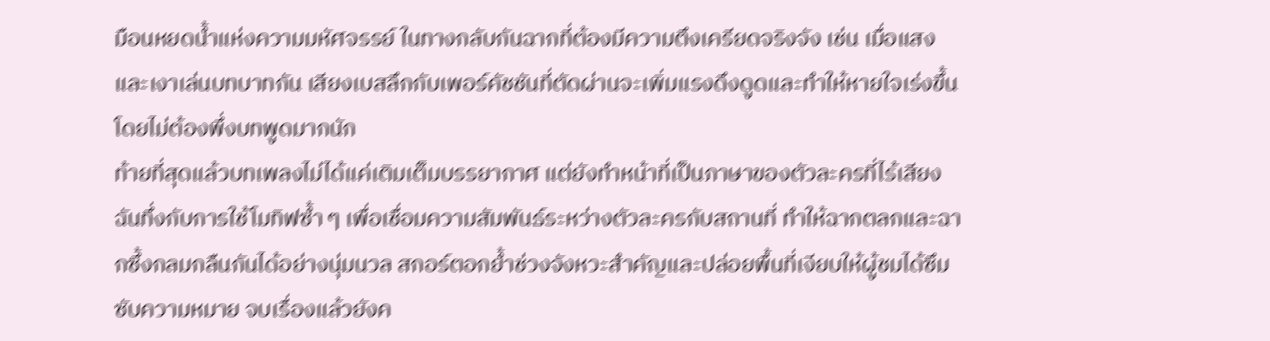มือนหยดน้ำแห่งความมหัศจรรย์ ในทางกลับกันฉากที่ต้องมีความตึงเครียดจริงจัง เช่น เมื่อแสงและเงาเล่นบทบาทกัน เสียงเบสลึกกับเพอร์คัชชันที่ตัดผ่านจะเพิ่มแรงดึงดูดและทำให้หายใจเร่งขึ้นโดยไม่ต้องพึ่งบทพูดมากนัก
ท้ายที่สุดแล้วบทเพลงไม่ได้แค่เติมเต็มบรรยากาศ แต่ยังทำหน้าที่เป็นภาษาของตัวละครที่ไร้เสียง ฉันทึ่งกับการใช้โมทิฟซ้ำ ๆ เพื่อเชื่อมความสัมพันธ์ระหว่างตัวละครกับสถานที่ ทำให้ฉากตลกและฉากซึ้งกลมกลืนกันได้อย่างนุ่มนวล สกอร์ตอกย้ำช่วงจังหวะสำคัญและปล่อยพื้นที่เงียบให้ผู้ชมได้ซึมซับความหมาย จบเรื่องแล้วยังค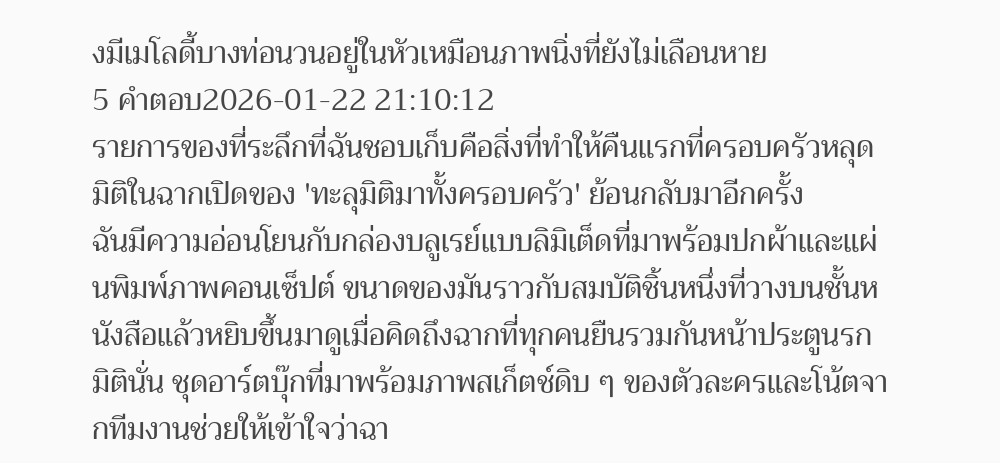งมีเมโลดี้บางท่อนวนอยู่ในหัวเหมือนภาพนิ่งที่ยังไม่เลือนหาย
5 คำตอบ2026-01-22 21:10:12
รายการของที่ระลึกที่ฉันชอบเก็บคือสิ่งที่ทำให้คืนแรกที่ครอบครัวหลุดมิติในฉากเปิดของ 'ทะลุมิติมาทั้งครอบครัว' ย้อนกลับมาอีกครั้ง
ฉันมีความอ่อนโยนกับกล่องบลูเรย์แบบลิมิเต็ดที่มาพร้อมปกผ้าและแผ่นพิมพ์ภาพคอนเซ็ปต์ ขนาดของมันราวกับสมบัติชิ้นหนึ่งที่วางบนชั้นหนังสือแล้วหยิบขึ้นมาดูเมื่อคิดถึงฉากที่ทุกคนยืนรวมกันหน้าประตูนรกมิตินั่น ชุดอาร์ตบุ๊กที่มาพร้อมภาพสเก็ตช์ดิบ ๆ ของตัวละครและโน้ตจากทีมงานช่วยให้เข้าใจว่าฉา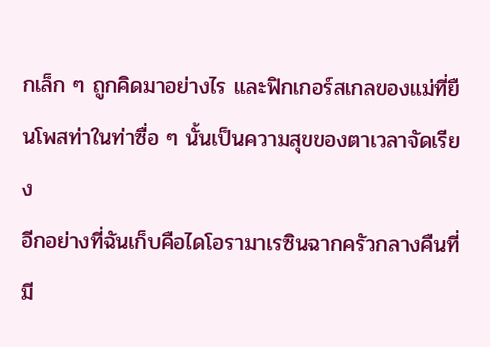กเล็ก ๆ ถูกคิดมาอย่างไร และฟิกเกอร์สเกลของแม่ที่ยืนโพสท่าในท่าซื่อ ๆ นั้นเป็นความสุขของตาเวลาจัดเรียง
อีกอย่างที่ฉันเก็บคือไดโอรามาเรซินฉากครัวกลางคืนที่มี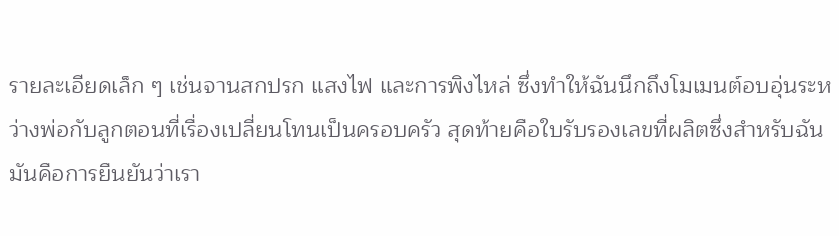รายละเอียดเล็ก ๆ เช่นจานสกปรก แสงไฟ และการพิงไหล่ ซึ่งทำให้ฉันนึกถึงโมเมนต์อบอุ่นระหว่างพ่อกับลูกตอนที่เรื่องเปลี่ยนโทนเป็นครอบครัว สุดท้ายคือใบรับรองเลขที่ผลิตซึ่งสำหรับฉันมันคือการยืนยันว่าเรา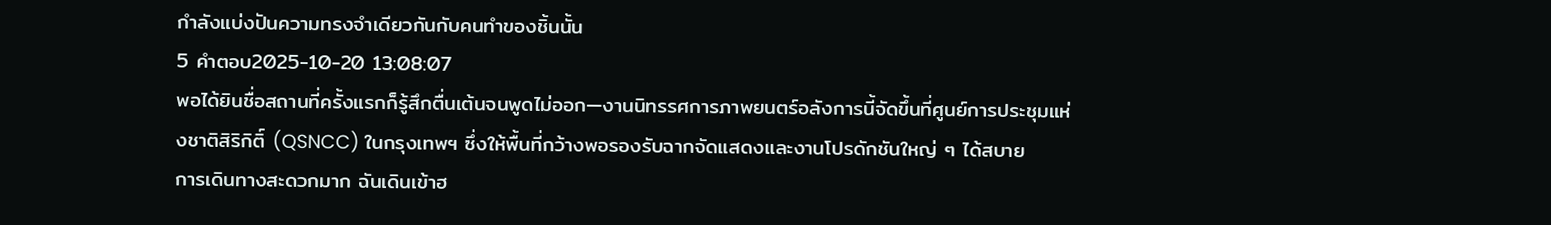กำลังแบ่งปันความทรงจำเดียวกันกับคนทำของชิ้นนั้น
5 คำตอบ2025-10-20 13:08:07
พอได้ยินชื่อสถานที่ครั้งแรกก็รู้สึกตื่นเต้นจนพูดไม่ออก—งานนิทรรศการภาพยนตร์อลังการนี้จัดขึ้นที่ศูนย์การประชุมแห่งชาติสิริกิติ์ (QSNCC) ในกรุงเทพฯ ซึ่งให้พื้นที่กว้างพอรองรับฉากจัดแสดงและงานโปรดักชันใหญ่ ๆ ได้สบาย
การเดินทางสะดวกมาก ฉันเดินเข้าฮ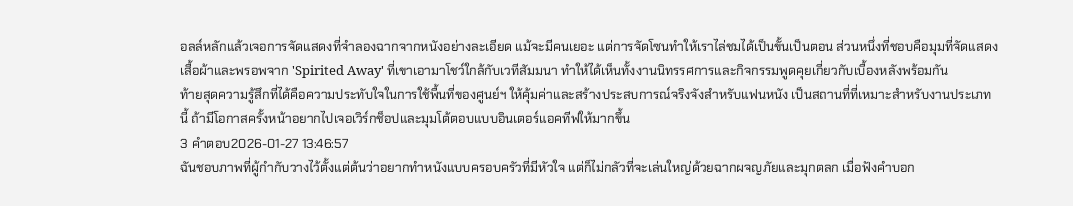อลล์หลักแล้วเจอการจัดแสดงที่จำลองฉากจากหนังอย่างละเอียด แม้จะมีคนเยอะ แต่การจัดโซนทำให้เราไล่ชมได้เป็นขั้นเป็นตอน ส่วนหนึ่งที่ชอบคือมุมที่จัดแสดงเสื้อผ้าและพรอพจาก 'Spirited Away' ที่เขาเอามาโชว์ใกล้กับเวทีสัมมนา ทำให้ได้เห็นทั้งงานนิทรรศการและกิจกรรมพูดคุยเกี่ยวกับเบื้องหลังพร้อมกัน
ท้ายสุดความรู้สึกที่ได้คือความประทับใจในการใช้พื้นที่ของศูนย์ฯ ให้คุ้มค่าและสร้างประสบการณ์จริงจังสำหรับแฟนหนัง เป็นสถานที่ที่เหมาะสำหรับงานประเภทนี้ ถ้ามีโอกาสครั้งหน้าอยากไปเจอเวิร์กช็อปและมุมโต้ตอบแบบอินเตอร์แอคทีฟให้มากขึ้น
3 คำตอบ2026-01-27 13:46:57
ฉันชอบภาพที่ผู้กำกับวางไว้ตั้งแต่ต้นว่าอยากทำหนังแบบครอบครัวที่มีหัวใจ แต่ก็ไม่กลัวที่จะเล่นใหญ่ด้วยฉากผจญภัยและมุกตลก เมื่อฟังคำบอก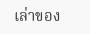เล่าของ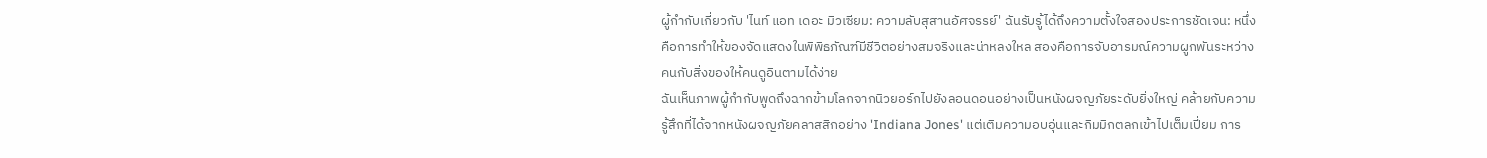ผู้กำกับเกี่ยวกับ 'ไนท์ แอท เดอะ มิวเซียม: ความลับสุสานอัศจรรย์' ฉันรับรู้ได้ถึงความตั้งใจสองประการชัดเจน: หนึ่งคือการทำให้ของจัดแสดงในพิพิธภัณฑ์มีชีวิตอย่างสมจริงและน่าหลงใหล สองคือการจับอารมณ์ความผูกพันระหว่างคนกับสิ่งของให้คนดูอินตามได้ง่าย
ฉันเห็นภาพผู้กำกับพูดถึงฉากข้ามโลกจากนิวยอร์กไปยังลอนดอนอย่างเป็นหนังผจญภัยระดับยิ่งใหญ่ คล้ายกับความรู้สึกที่ได้จากหนังผจญภัยคลาสสิกอย่าง 'Indiana Jones' แต่เติมความอบอุ่นและกิมมิกตลกเข้าไปเต็มเปี่ยม การ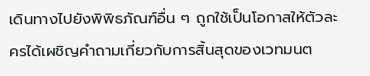เดินทางไปยังพิพิธภัณฑ์อื่น ๆ ถูกใช้เป็นโอกาสให้ตัวละครได้เผชิญคำถามเกี่ยวกับการสิ้นสุดของเวทมนต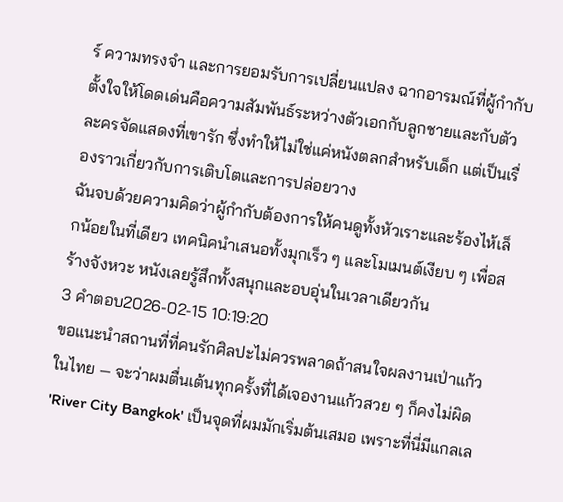ร์ ความทรงจำ และการยอมรับการเปลี่ยนแปลง ฉากอารมณ์ที่ผู้กำกับตั้งใจให้โดดเด่นคือความสัมพันธ์ระหว่างตัวเอกกับลูกชายและกับตัวละครจัดแสดงที่เขารัก ซึ่งทำให้ไม่ใช่แค่หนังตลกสำหรับเด็ก แต่เป็นเรื่องราวเกี่ยวกับการเติบโตและการปล่อยวาง
ฉันจบด้วยความคิดว่าผู้กำกับต้องการให้คนดูทั้งหัวเราะและร้องไห้เล็กน้อยในที่เดียว เทคนิคนำเสนอทั้งมุกเร็ว ๆ และโมเมนต์เงียบ ๆ เพื่อสร้างจังหวะ หนังเลยรู้สึกทั้งสนุกและอบอุ่นในเวลาเดียวกัน
3 คำตอบ2026-02-15 10:19:20
ขอแนะนำสถานที่ที่คนรักศิลปะไม่ควรพลาดถ้าสนใจผลงานเป่าแก้วในไทย — จะว่าผมตื่นเต้นทุกครั้งที่ได้เจองานแก้วสวย ๆ ก็คงไม่ผิด
'River City Bangkok' เป็นจุดที่ผมมักเริ่มต้นเสมอ เพราะที่นี่มีแกลเล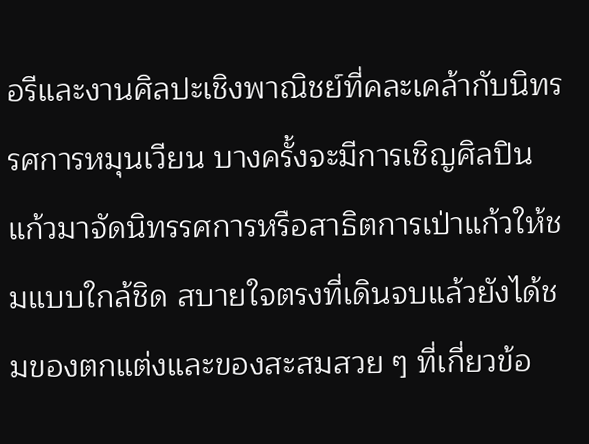อรีและงานศิลปะเชิงพาณิชย์ที่คละเคล้ากับนิทรรศการหมุนเวียน บางครั้งจะมีการเชิญศิลปินแก้วมาจัดนิทรรศการหรือสาธิตการเป่าแก้วให้ชมแบบใกล้ชิด สบายใจตรงที่เดินจบแล้วยังได้ชมของตกแต่งและของสะสมสวย ๆ ที่เกี่ยวข้อ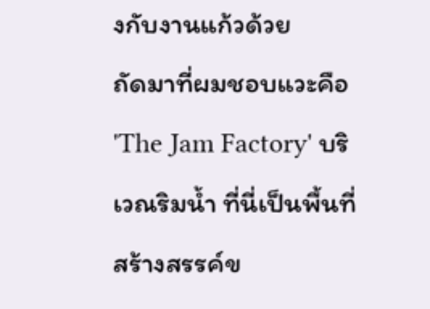งกับงานแก้วด้วย
ถัดมาที่ผมชอบแวะคือ 'The Jam Factory' บริเวณริมน้ำ ที่นี่เป็นพื้นที่สร้างสรรค์ข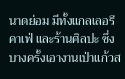นาดย่อม มีทั้งแกลเลอรี คาเฟ่ และร้านศิลปะ ซึ่งบางครั้งเอางานเป่าแก้วส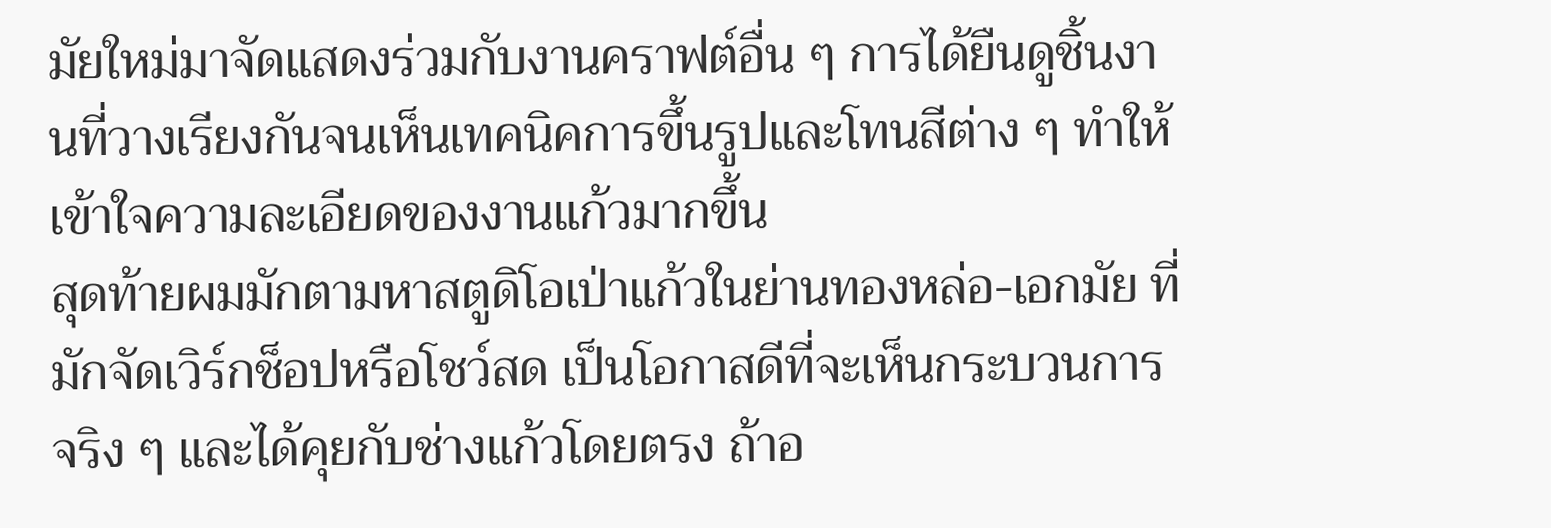มัยใหม่มาจัดแสดงร่วมกับงานคราฟต์อื่น ๆ การได้ยืนดูชิ้นงานที่วางเรียงกันจนเห็นเทคนิคการขึ้นรูปและโทนสีต่าง ๆ ทำให้เข้าใจความละเอียดของงานแก้วมากขึ้น
สุดท้ายผมมักตามหาสตูดิโอเป่าแก้วในย่านทองหล่อ-เอกมัย ที่มักจัดเวิร์กช็อปหรือโชว์สด เป็นโอกาสดีที่จะเห็นกระบวนการจริง ๆ และได้คุยกับช่างแก้วโดยตรง ถ้าอ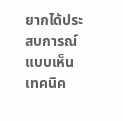ยากได้ประสบการณ์แบบเห็นเทคนิค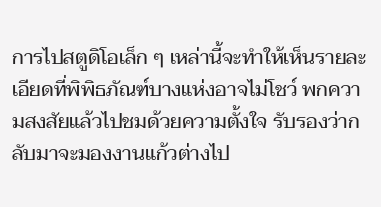การไปสตูดิโอเล็ก ๆ เหล่านี้จะทำให้เห็นรายละเอียดที่พิพิธภัณฑ์บางแห่งอาจไม่โชว์ พกความสงสัยแล้วไปชมด้วยความตั้งใจ รับรองว่ากลับมาจะมองงานแก้วต่างไป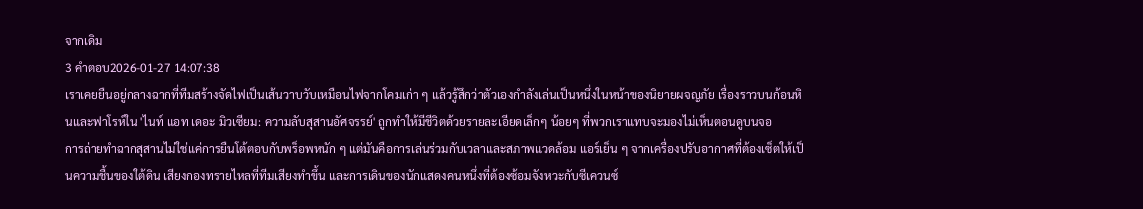จากเดิม
3 คำตอบ2026-01-27 14:07:38
เราเคยยืนอยู่กลางฉากที่ทีมสร้างจัดไฟเป็นเส้นวาบวับเหมือนไฟจากโคมเก่า ๆ แล้วรู้สึกว่าตัวเองกำลังเล่นเป็นหนึ่งในหน้าของนิยายผจญภัย เรื่องราวบนก้อนหินและฟาโรห์ใน 'ไนท์ แอท เดอะ มิวเซียม: ความลับสุสานอัศจรรย์' ถูกทำให้มีชีวิตด้วยรายละเอียดเล็กๆ น้อยๆ ที่พวกเราแทบจะมองไม่เห็นตอนดูบนจอ
การถ่ายทำฉากสุสานไม่ใช่แค่การยืนโต้ตอบกับพร็อพหนัก ๆ แต่มันคือการเล่นร่วมกับเวลาและสภาพแวดล้อม แอร์เย็น ๆ จากเครื่องปรับอากาศที่ต้องเซ็ตให้เป็นความชื้นของใต้ดิน เสียงกองทรายไหลที่ทีมเสียงทำขึ้น และการเดินของนักแสดงคนหนึ่งที่ต้องซ้อมจังหวะกับซีเควนซ์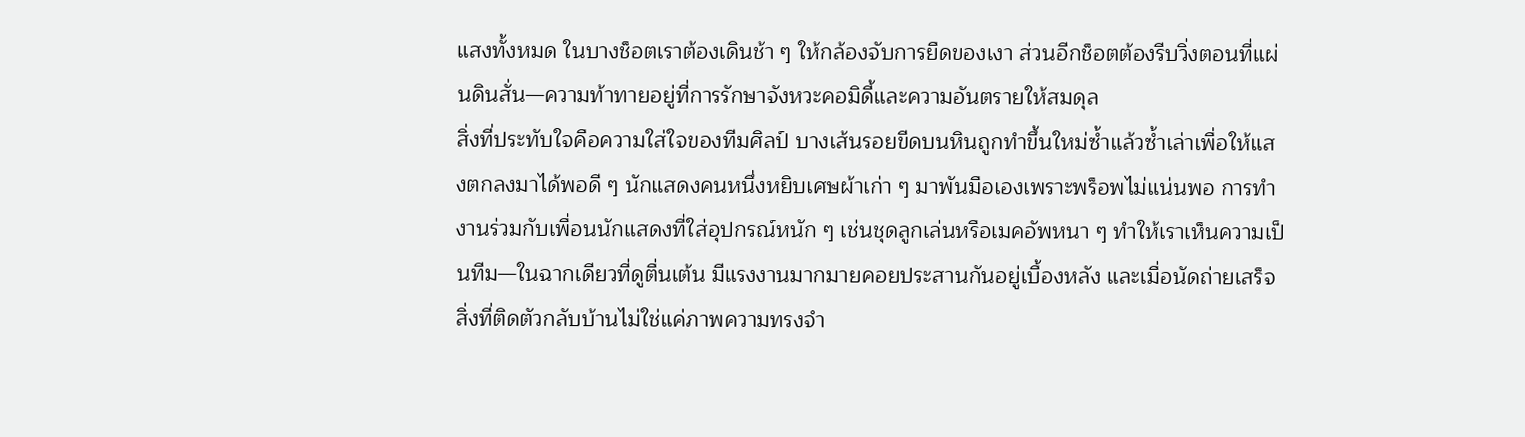แสงทั้งหมด ในบางช็อตเราต้องเดินช้า ๆ ให้กล้องจับการยืดของเงา ส่วนอีกช็อตต้องรีบวิ่งตอนที่แผ่นดินสั่น—ความท้าทายอยู่ที่การรักษาจังหวะคอมิดี้และความอันตรายให้สมดุล
สิ่งที่ประทับใจคือความใส่ใจของทีมศิลป์ บางเส้นรอยขีดบนหินถูกทำขึ้นใหม่ซ้ำแล้วซ้ำเล่าเพื่อให้แสงตกลงมาได้พอดี ๆ นักแสดงคนหนึ่งหยิบเศษผ้าเก่า ๆ มาพันมือเองเพราะพร็อพไม่แน่นพอ การทำงานร่วมกับเพื่อนนักแสดงที่ใส่อุปกรณ์หนัก ๆ เช่นชุดลูกเล่นหรือเมคอัพหนา ๆ ทำให้เราเห็นความเป็นทีม—ในฉากเดียวที่ดูตื่นเต้น มีแรงงานมากมายคอยประสานกันอยู่เบื้องหลัง และเมื่อนัดถ่ายเสร็จ สิ่งที่ติดตัวกลับบ้านไม่ใช่แค่ภาพความทรงจำ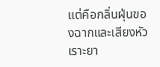แต่คือกลิ่นฝุ่นของฉากและเสียงหัวเราะยา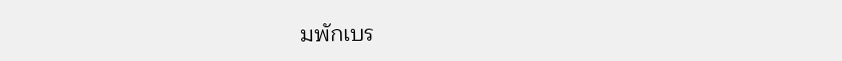มพักเบร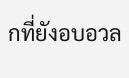กที่ยังอบอวล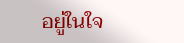อยู่ในใจ